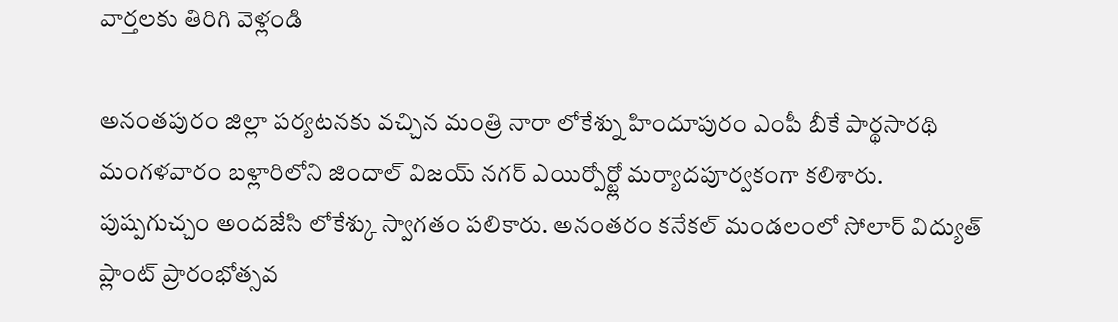వార్తలకు తిరిగి వెళ్లండి

అనంతపురం జిల్లా పర్యటనకు వచ్చిన మంత్రి నారా లోకేశ్ను హిందూపురం ఎంపీ బీకే పార్థసారథి మంగళవారం బళ్లారిలోని జిందాల్ విజయ్ నగర్ ఎయిర్పోర్ట్లో మర్యాదపూర్వకంగా కలిశారు.
పుష్పగుచ్చం అందజేసి లోకేశ్కు స్వాగతం పలికారు. అనంతరం కనేకల్ మండలంలో సోలార్ విద్యుత్ ప్లాంట్ ప్రారంభోత్సవ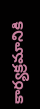కార్యక్రమానికి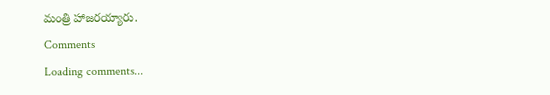మంత్రి హాజరయ్యారు.
Comments
Loading comments...